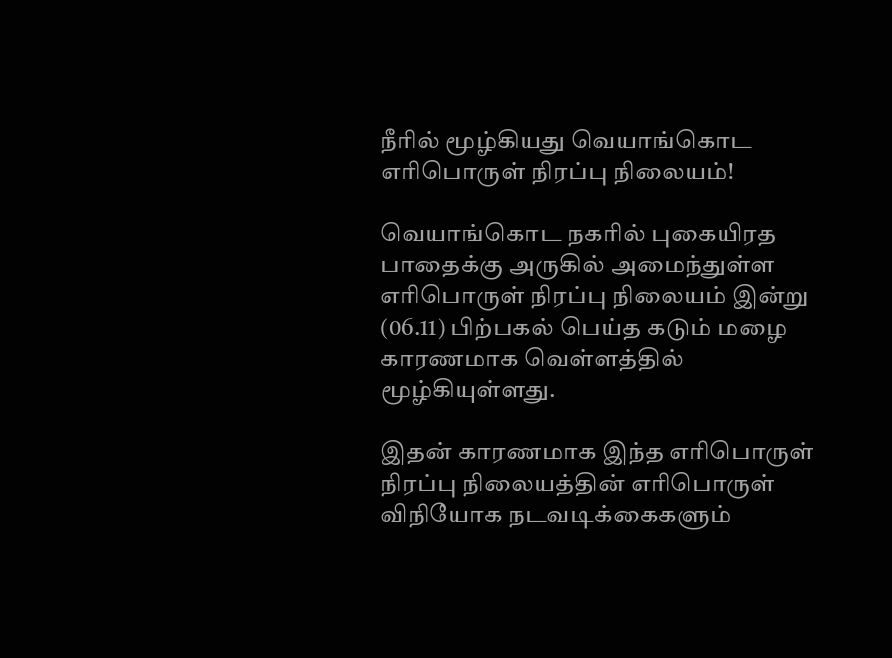நீரில் மூழ்கியது வெயாங்கொட எரிபொருள் நிரப்பு நிலையம்!

வெயாங்கொட நகரில் புகையிரத பாதைக்கு அருகில் அமைந்துள்ள எரிபொருள் நிரப்பு நிலையம் இன்று (06.11) பிற்பகல் பெய்த கடும் மழை காரணமாக வெள்ளத்தில் மூழ்கியுள்ளது.

இதன் காரணமாக இந்த எரிபொருள் நிரப்பு நிலையத்தின் எரிபொருள் விநியோக நடவடிக்கைகளும்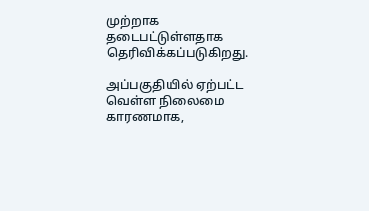முற்றாக தடைபட்டுள்ளதாக தெரிவிக்கப்படுகிறது.

அப்பகுதியில் ஏற்பட்ட வெள்ள நிலைமை காரணமாக,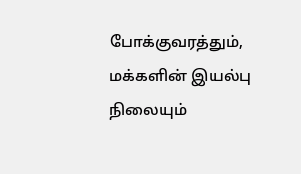போக்குவரத்தும், மக்களின் இயல்பு நிலையும்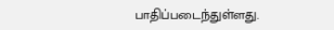பாதிப்படைந்துள்ளது.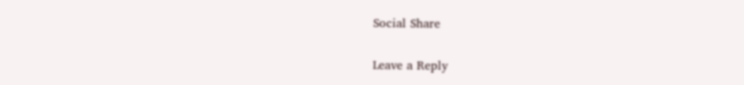Social Share

Leave a Reply